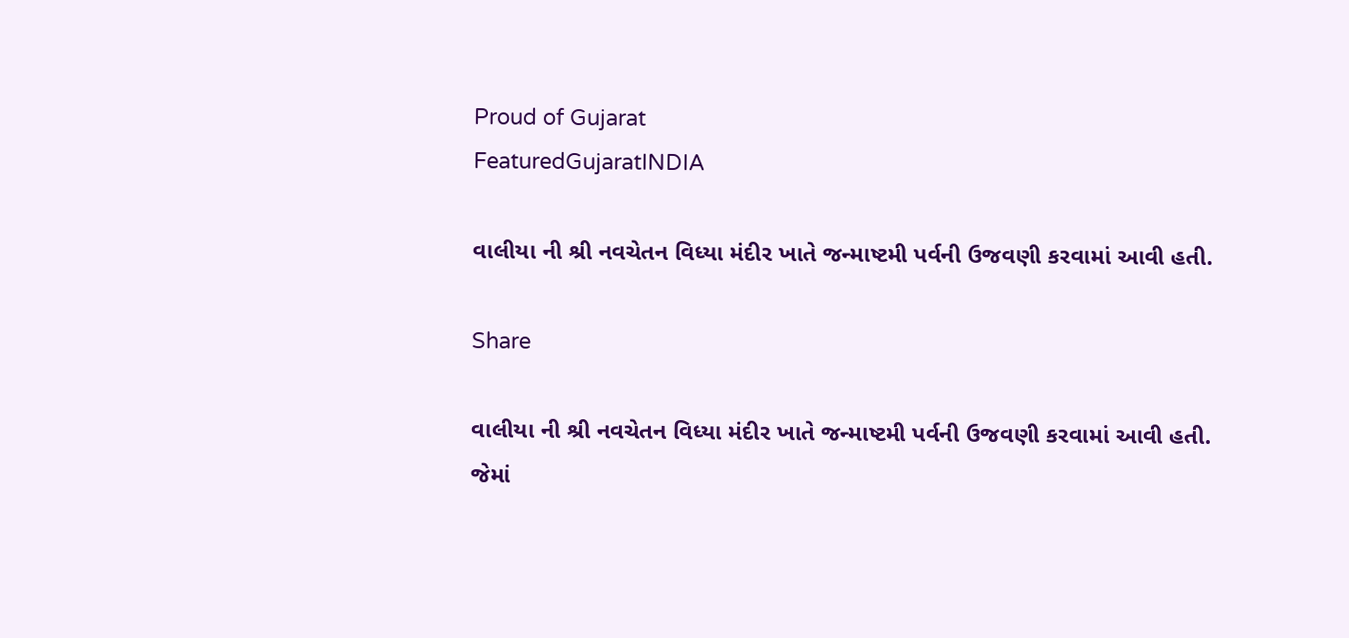Proud of Gujarat
FeaturedGujaratINDIA

વાલીયા ની શ્રી નવચેતન વિધ્યા મંદીર ખાતે જન્માષ્ટમી પર્વની ઉજવણી કરવામાં આવી હતી.

Share

વાલીયા ની શ્રી નવચેતન વિધ્યા મંદીર ખાતે જન્માષ્ટમી પર્વની ઉજવણી કરવામાં આવી હતી. જેમાં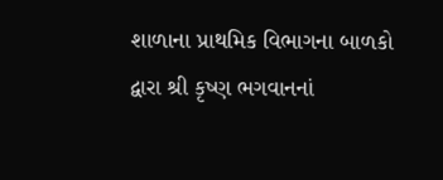શાળાના પ્રાથમિક વિભાગના બાળકો દ્વારા શ્રી કૃષ્ણ ભગવાનનાં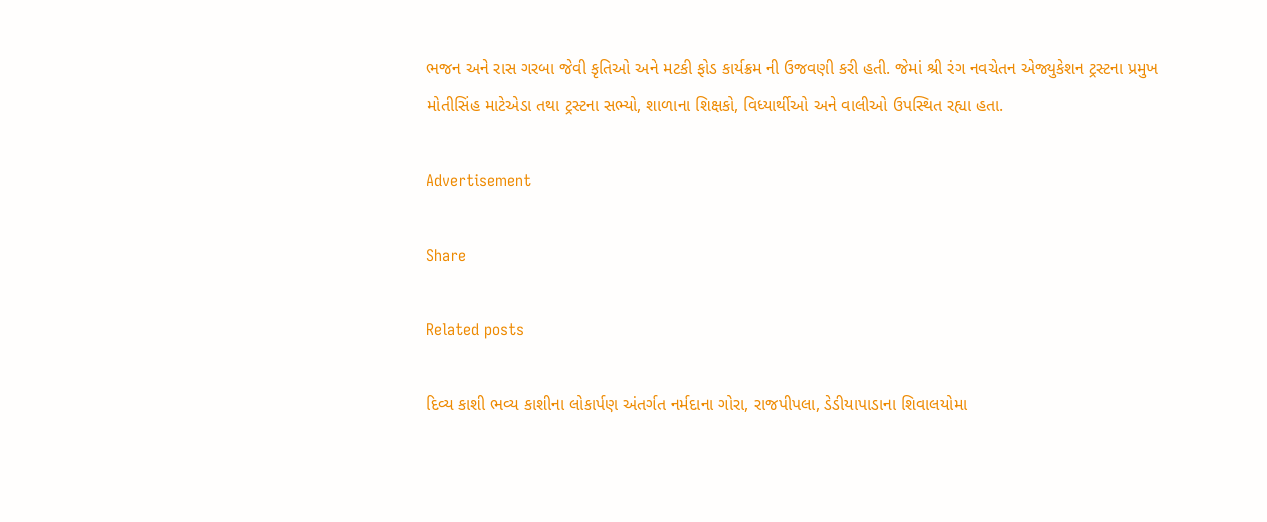ભજન અને રાસ ગરબા જેવી કૃતિઓ અને મટકી ફોડ કાર્યક્રમ ની ઉજવણી કરી હતી. જેમાં શ્રી રંગ નવચેતન એજ્યુકેશન ટ્રસ્ટના પ્રમુખ મોતીસિંહ માટેએડા તથા ટ્રસ્ટના સભ્યો, શાળાના શિક્ષકો, વિધ્યાર્થીઓ અને વાલીઓ ઉપસ્થિત રહ્યા હતા.

Advertisement

Share

Related posts

દિવ્ય કાશી ભવ્ય કાશીના લોકાર્પણ અંતર્ગત નર્મદાના ગોરા, રાજપીપલા, ડેડીયાપાડાના શિવાલયોમા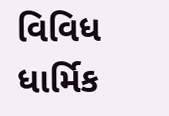વિવિધ ધાર્મિક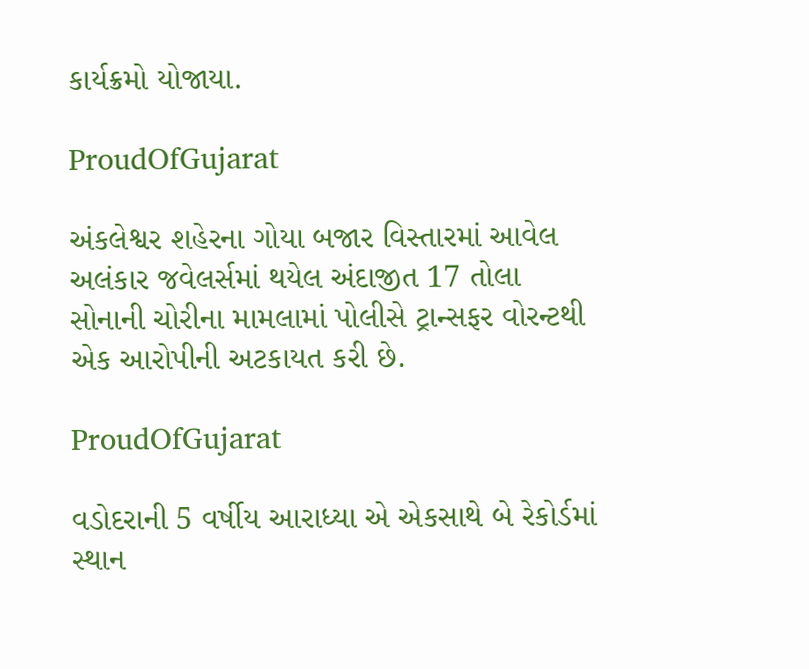કાર્યક્રમો યોજાયા.

ProudOfGujarat

અંકલેશ્વર શહેરના ગોયા બજાર વિસ્તારમાં આવેલ અલંકાર જવેલર્સમાં થયેલ અંદાજીત 17 તોલા સોનાની ચોરીના મામલામાં પોલીસે ટ્રાન્સફર વોરન્ટથી એક આરોપીની અટકાયત કરી છે.

ProudOfGujarat

વડોદરાની 5 વર્ષીય આરાધ્યા એ એકસાથે બે રેકોર્ડમાં સ્થાન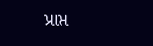પ્રાપ્ત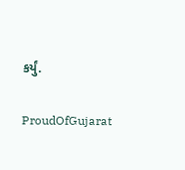કર્યું.

ProudOfGujarat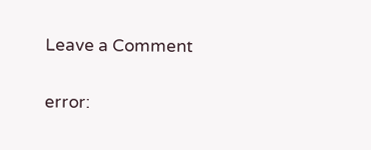Leave a Comment

error: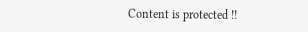Content is protected !!